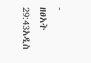-
ዘፀአት 29:43አዲስ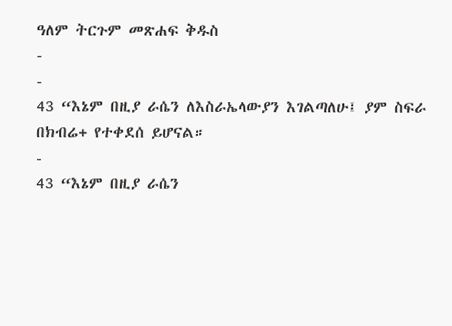ዓለም ትርጉም መጽሐፍ ቅዱስ
-
-
43 “እኔም በዚያ ራሴን ለእስራኤላውያን እገልጣለሁ፤ ያም ስፍራ በክብሬ+ የተቀደሰ ይሆናል።
-
43 “እኔም በዚያ ራሴን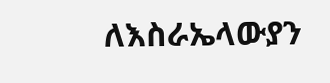ለእስራኤላውያን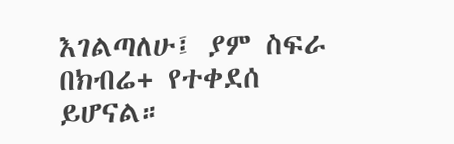እገልጣለሁ፤ ያም ስፍራ በክብሬ+ የተቀደሰ ይሆናል።